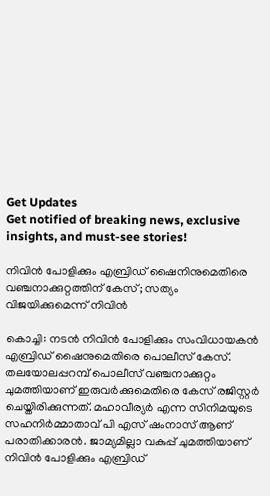Get Updates
Get notified of breaking news, exclusive insights, and must-see stories!

നിവിന്‍ പോളിക്കും എബ്രിഡ് ഷൈനിനുമെതിരെ വഞ്ചനാക്കുറ്റത്തിന് കേസ്; സത്യം വിജയിക്കുമെന്ന് നിവിന്‍

കൊച്ചി: നടന്‍ നിവിന്‍ പോളിക്കും സംവിധായകന്‍ എബ്രിഡ് ഷൈനുമെതിരെ പൊലീസ് കേസ്. തലയോലപ്പറമ്പ് പൊലീസ് വഞ്ചനാക്കുറ്റം ചുമത്തിയാണ് ഇരുവര്‍ക്കുമെതിരെ കേസ് രജിസ്റ്റര്‍ ചെയ്തിരിക്കുന്നത്. മഹാവീര്യര്‍ എന്ന സിനിമയുടെ സഹനിര്‍മ്മാതാവ് പി എസ് ഷംനാസ് ആണ് പരാതിക്കാരന്‍. ജാമ്യമില്ലാ വകുപ്പ് ചുമത്തിയാണ് നിവിന്‍ പോളിക്കും എബ്രിഡ്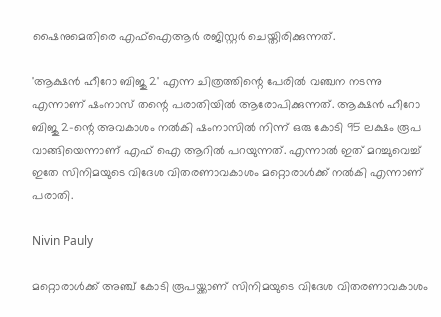ഷൈനുമെതിരെ എഫ്‌ഐആര്‍ രജിസ്റ്റര്‍ ചെയ്തിരിക്കുന്നത്.

'ആക്ഷന്‍ ഹീറോ ബിജു 2' എന്ന ചിത്രത്തിന്റെ പേരില്‍ വഞ്ചന നടന്നു എന്നാണ് ഷംനാസ് തന്റെ പരാതിയില്‍ ആരോപിക്കുന്നത്. ആക്ഷന്‍ ഹീറോ ബിജു 2-ന്റെ അവകാശം നല്‍കി ഷംനാസില്‍ നിന്ന് ഒരു കോടി 95 ലക്ഷം രൂപ വാങ്ങിയെന്നാണ് എഫ് ഐ ആറില്‍ പറയുന്നത്. എന്നാല്‍ ഇത് മറച്ചുവെച്ച് ഇതേ സിനിമയുടെ വിദേശ വിതരണാവകാശം മറ്റൊരാള്‍ക്ക് നല്‍കി എന്നാണ് പരാതി.

Nivin Pauly

മറ്റൊരാള്‍ക്ക് അഞ്ച് കോടി രൂപയ്ക്കാണ് സിനിമയുടെ വിദേശ വിതരണാവകാശം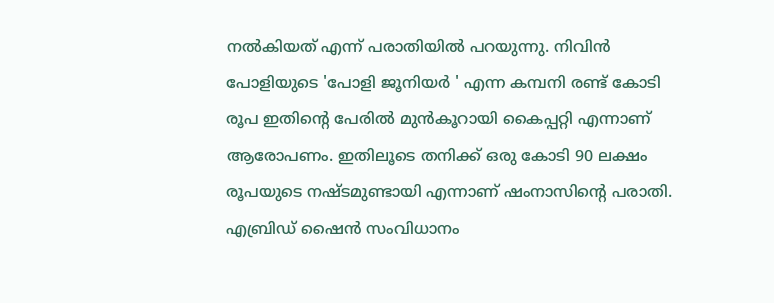നല്‍കിയത് എന്ന് പരാതിയില്‍ പറയുന്നു. നിവിന്‍ പോളിയുടെ 'പോളി ജൂനിയര്‍ ' എന്ന കമ്പനി രണ്ട് കോടി രൂപ ഇതിന്റെ പേരില്‍ മുന്‍കൂറായി കൈപ്പറ്റി എന്നാണ് ആരോപണം. ഇതിലൂടെ തനിക്ക് ഒരു കോടി 90 ലക്ഷം രൂപയുടെ നഷ്ടമുണ്ടായി എന്നാണ് ഷംനാസിന്റെ പരാതി. എബ്രിഡ് ഷൈന്‍ സംവിധാനം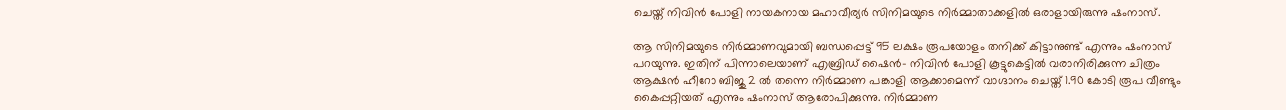ചെയ്ത് നിവിന്‍ പോളി നായകനായ മഹാവീര്യര്‍ സിനിമയുടെ നിര്‍മ്മാതാക്കളില്‍ ഒരാളായിരുന്നു ഷംനാസ്.

ആ സിനിമയുടെ നിര്‍മ്മാണവുമായി ബന്ധപ്പെട്ട് 95 ലക്ഷം രൂപയോളം തനിക്ക് കിട്ടാനുണ്ട് എന്നും ഷംനാസ് പറയുന്നു. ഇതിന് പിന്നാലെയാണ് എബ്രിഡ് ഷൈന്‍- നിവിന്‍ പോളി കൂട്ടുകെട്ടില്‍ വരാനിരിക്കുന്ന ചിത്രം ആക്ഷന്‍ ഹീറോ ബിജു 2 ല്‍ തന്നെ നിര്‍മ്മാണ പങ്കാളി ആക്കാമെന്ന് വാഗ്ദാനം ചെയ്ത് 1.90 കോടി രൂപ വീണ്ടും കൈപ്പറ്റിയത് എന്നും ഷംനാസ് ആരോപിക്കുന്നു. നിര്‍മ്മാണ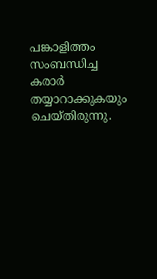പങ്കാളിത്തം സംബന്ധിച്ച കരാര്‍ തയ്യാറാക്കുകയും ചെയ്തിരുന്നു.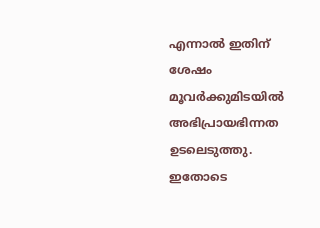എന്നാല്‍ ഇതിന് ശേഷം മൂവര്‍ക്കുമിടയില്‍ അഭിപ്രായഭിന്നത ഉടലെടുത്തു. ഇതോടെ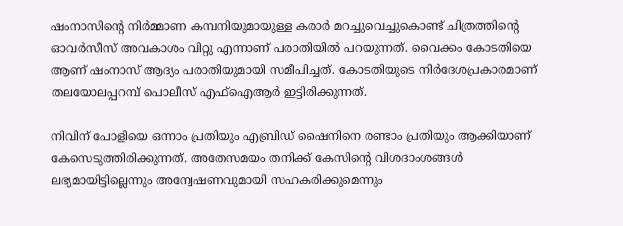ഷംനാസിന്റെ നിര്‍മ്മാണ കമ്പനിയുമായുള്ള കരാര്‍ മറച്ചുവെച്ചുകൊണ്ട് ചിത്രത്തിന്റെ ഓവര്‍സീസ് അവകാശം വിറ്റു എന്നാണ് പരാതിയില്‍ പറയുന്നത്. വൈക്കം കോടതിയെ ആണ് ഷംനാസ് ആദ്യം പരാതിയുമായി സമീപിച്ചത്. കോടതിയുടെ നിര്‍ദേശപ്രകാരമാണ് തലയോലപ്പറമ്പ് പൊലീസ് എഫ്‌ഐആര്‍ ഇട്ടിരിക്കുന്നത്.

നിവിന് പോളിയെ ഒന്നാം പ്രതിയും എബ്രിഡ് ഷൈനിനെ രണ്ടാം പ്രതിയും ആക്കിയാണ് കേസെടുത്തിരിക്കുന്നത്. അതേസമയം തനിക്ക് കേസിന്റെ വിശദാംശങ്ങള്‍ ലഭ്യമായിട്ടില്ലെന്നും അന്വേഷണവുമായി സഹകരിക്കുമെന്നും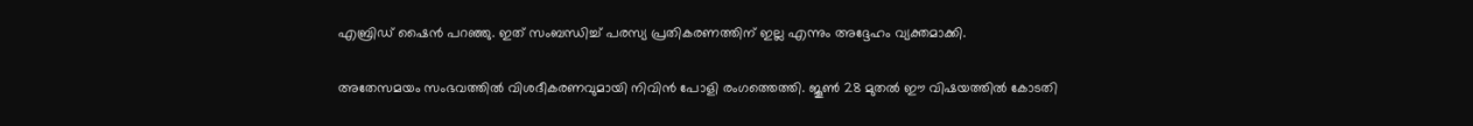എബ്രിഡ് ഷൈന്‍ പറഞ്ഞു. ഇത് സംബന്ധിച്ച് പരസ്യ പ്രതികരണത്തിന് ഇല്ല എന്നും അദ്ദേഹം വ്യക്തമാക്കി.

അതേസമയം സംഭവത്തില്‍ വിശദീകരണവുമായി നിവിന്‍ പോളി രംഗത്തെത്തി. ജൂണ്‍ 28 മുതല്‍ ഈ വിഷയത്തില്‍ കോടതി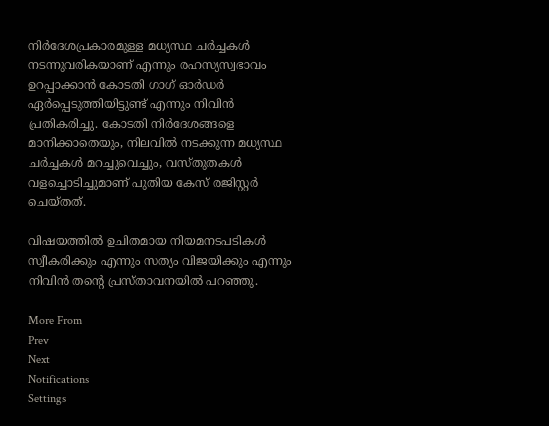നിര്‍ദേശപ്രകാരമുള്ള മധ്യസ്ഥ ചര്‍ച്ചകള്‍ നടന്നുവരികയാണ് എന്നും രഹസ്യസ്വഭാവം ഉറപ്പാക്കാന്‍ കോടതി ഗാഗ് ഓര്‍ഡര്‍ ഏര്‍പ്പെടുത്തിയിട്ടുണ്ട് എന്നും നിവിന്‍ പ്രതികരിച്ചു. കോടതി നിര്‍ദേശങ്ങളെ മാനിക്കാതെയും, നിലവില്‍ നടക്കുന്ന മധ്യസ്ഥ ചര്‍ച്ചകള്‍ മറച്ചുവെച്ചും, വസ്തുതകള്‍ വളച്ചൊടിച്ചുമാണ് പുതിയ കേസ് രജിസ്റ്റര്‍ ചെയ്തത്.

വിഷയത്തില്‍ ഉചിതമായ നിയമനടപടികള്‍ സ്വീകരിക്കും എന്നും സത്യം വിജയിക്കും എന്നും നിവിന്‍ തന്റെ പ്രസ്താവനയില്‍ പറഞ്ഞു.

More From
Prev
Next
Notifications
Settings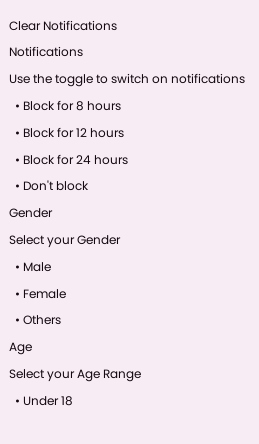Clear Notifications
Notifications
Use the toggle to switch on notifications
  • Block for 8 hours
  • Block for 12 hours
  • Block for 24 hours
  • Don't block
Gender
Select your Gender
  • Male
  • Female
  • Others
Age
Select your Age Range
  • Under 18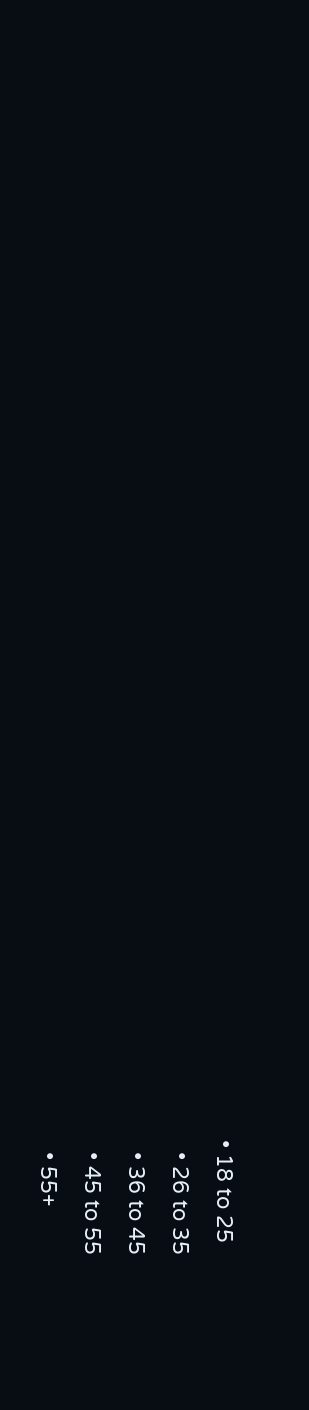• 18 to 25
  • 26 to 35
  • 36 to 45
  • 45 to 55
  • 55+